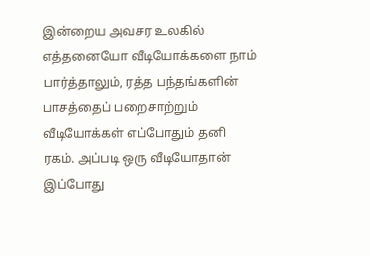இன்றைய அவசர உலகில் எத்தனையோ வீடியோக்களை நாம் பார்த்தாலும், ரத்த பந்தங்களின் பாசத்தைப் பறைசாற்றும் வீடியோக்கள் எப்போதும் தனி ரகம். அப்படி ஒரு வீடியோதான் இப்போது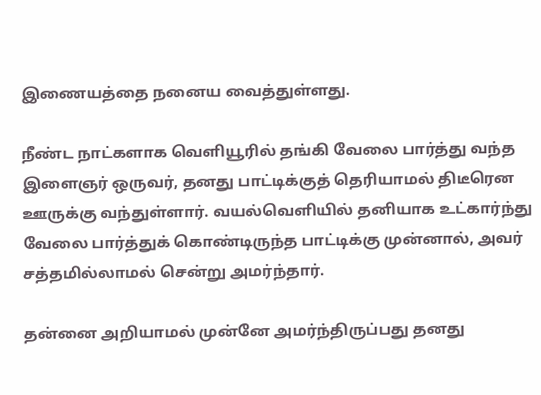இணையத்தை நனைய வைத்துள்ளது.

நீண்ட நாட்களாக வெளியூரில் தங்கி வேலை பார்த்து வந்த இளைஞர் ஒருவர், தனது பாட்டிக்குத் தெரியாமல் திடீரென ஊருக்கு வந்துள்ளார். வயல்வெளியில் தனியாக உட்கார்ந்து வேலை பார்த்துக் கொண்டிருந்த பாட்டிக்கு முன்னால், அவர் சத்தமில்லாமல் சென்று அமர்ந்தார்.

தன்னை அறியாமல் முன்னே அமர்ந்திருப்பது தனது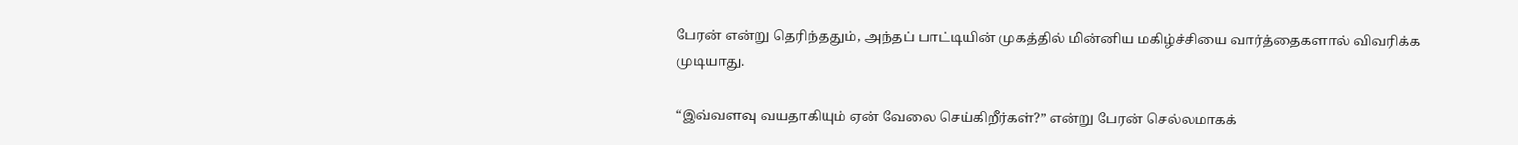பேரன் என்று தெரிந்ததும், அந்தப் பாட்டியின் முகத்தில் மின்னிய மகிழ்ச்சியை வார்த்தைகளால் விவரிக்க முடியாது.

“இவ்வளவு வயதாகியும் ஏன் வேலை செய்கிறீர்கள்?” என்று பேரன் செல்லமாகக்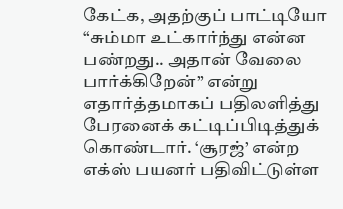கேட்க, அதற்குப் பாட்டியோ “சும்மா உட்கார்ந்து என்ன பண்றது.. அதான் வேலை பார்க்கிறேன்” என்று எதார்த்தமாகப் பதிலளித்து பேரனைக் கட்டிப்பிடித்துக் கொண்டார். ‘சூரஜ்’ என்ற எக்ஸ் பயனர் பதிவிட்டுள்ள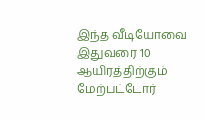இந்த வீடியோவை இதுவரை 10 ஆயிரத்திற்கும் மேற்பட்டோர்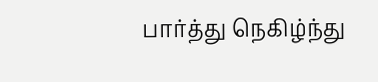பார்த்து நெகிழ்ந்து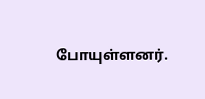போயுள்ளனர்.